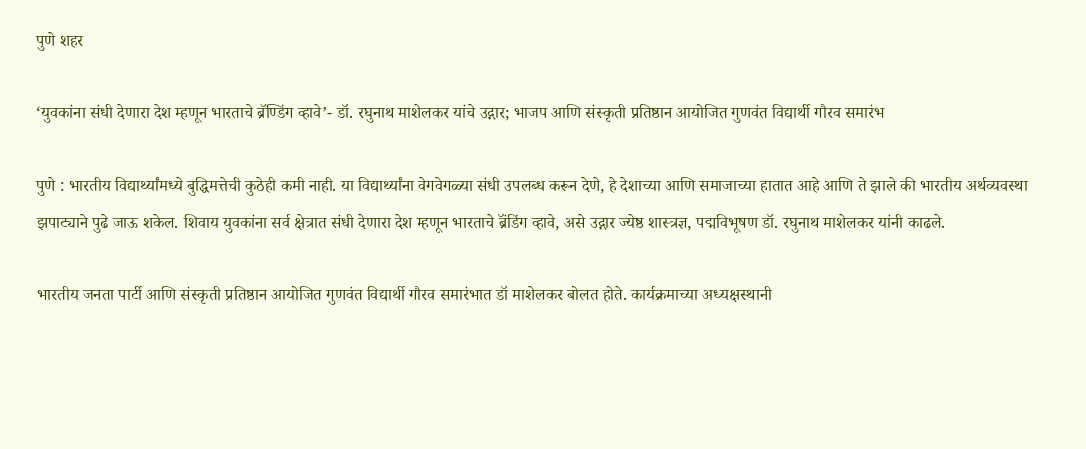पुणे शहर

‘युवकांना संधी देणारा देश म्हणून भारताचे ब्रॅण्डिंग व्हावे’- डॉ. रघुनाथ माशेलकर यांचे उद्गार; भाजप आणि संस्कृती प्रतिष्ठान आयोजित गुणवंत विद्यार्थी गौरव समारंभ

पुणे : भारतीय विद्यार्थ्यांमध्ये बुद्धिमत्तेची कुठेही कमी नाही. या विद्यार्थ्यांना वेगवेगळ्या संधी उपलब्ध करून देणे, हे देशाच्या आणि समाजाच्या हातात आहे आणि ते झाले की भारतीय अर्थव्यवस्था झपाट्याने पुढे जाऊ शकेल. शिवाय युवकांना सर्व क्षेत्रात संधी देणारा देश म्हणून भारताचे ब्रॅंडिंग व्हावे, असे उद्गार ज्येष्ठ शास्त्रज्ञ, पद्मविभूषण डॉ. रघुनाथ माशेलकर यांनी काढले.

भारतीय जनता पार्टी आणि संस्कृती प्रतिष्ठान आयोजित गुणवंत विद्यार्थी गौरव समारंभात डॉ माशेलकर बोलत होते. कार्यक्रमाच्या अध्यक्षस्थानी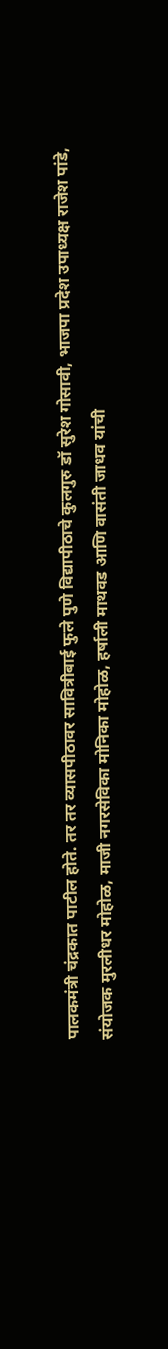पालकमंत्री चंद्रकात पाटील होते. तर तर व्यासपीठावर सावित्रीबाई फुले पुणे विद्यापीठाचे कुलगुरु डॉ सुरेश गोसावी, भाजपा प्रदेश उपाध्यक्ष राजेश पांडे, संयोजक मुरलीधर मोहोळ, माजी नगरसेविका मोनिका मोहोळ, हर्षाली माथवड आणि वासंती जाधव यांची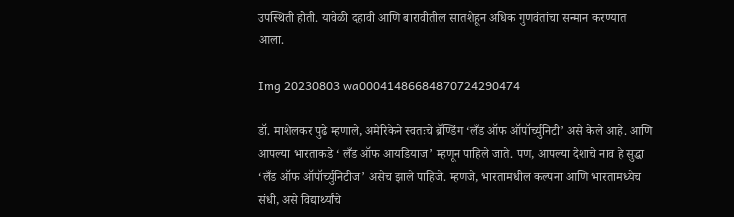उपस्थिती होती. यावेळी दहावी आणि बारावीतील सातशेहून अधिक गुणवंतांचा सन्मान करण्यात आला.

Img 20230803 wa00041486684870724290474

डॉ. माशेलकर पुढे म्हणाले, अमेरिकेने स्वतःचे ब्रॅण्डिंग ‘लँड ऑफ ऑपॉर्च्युनिटी’ असे केले आहे. आणि आपल्या भारताकडे ‘ लँड ऑफ आयडियाज’ म्हणून पाहिले जाते. पण, आपल्या देशाचे नाव हे सुद्धा ‘लँड ऑफ ऑपॉर्च्युनिटीज’ असेच झाले पाहिजे. म्हणजे, भारतामधील कल्पना आणि भारतामध्येच संधी, असे विद्यार्थ्यांचे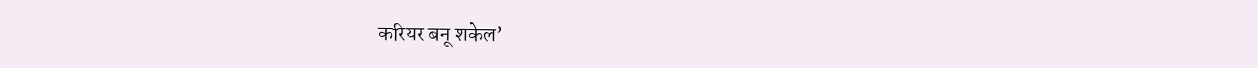करियर बनू शकेल’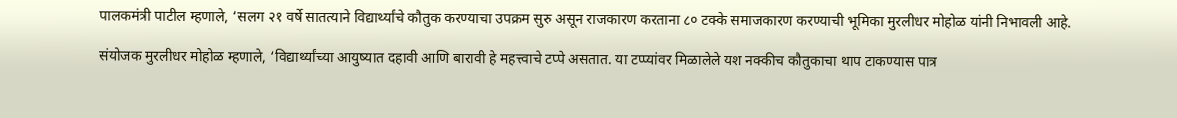पालकमंत्री पाटील म्हणाले, ‘सलग २१ वर्षे सातत्याने विद्यार्थ्यांचे कौतुक करण्याचा उपक्रम सुरु असून राजकारण करताना ८० टक्के समाजकारण करण्याची भूमिका मुरलीधर मोहोळ यांनी निभावली आहे.

संयोजक मुरलीधर मोहोळ म्हणाले, ‘विद्यार्थ्यांच्या आयुष्यात दहावी आणि बारावी हे महत्त्वाचे टप्पे असतात. या टप्प्यांवर मिळालेले यश नक्कीच कौतुकाचा थाप टाकण्यास पात्र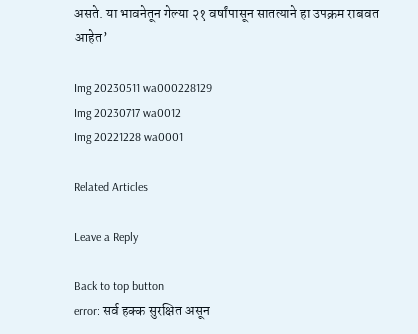असते. या भावनेतून गेल्या २१ वर्षांपासून सातत्याने हा उपक्रम राबवत आहेत’

Img 20230511 wa000228129
Img 20230717 wa0012
Img 20221228 wa0001

Related Articles

Leave a Reply

Back to top button
error: सर्व हक्क सुरक्षित असून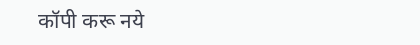कॉपी करू नये